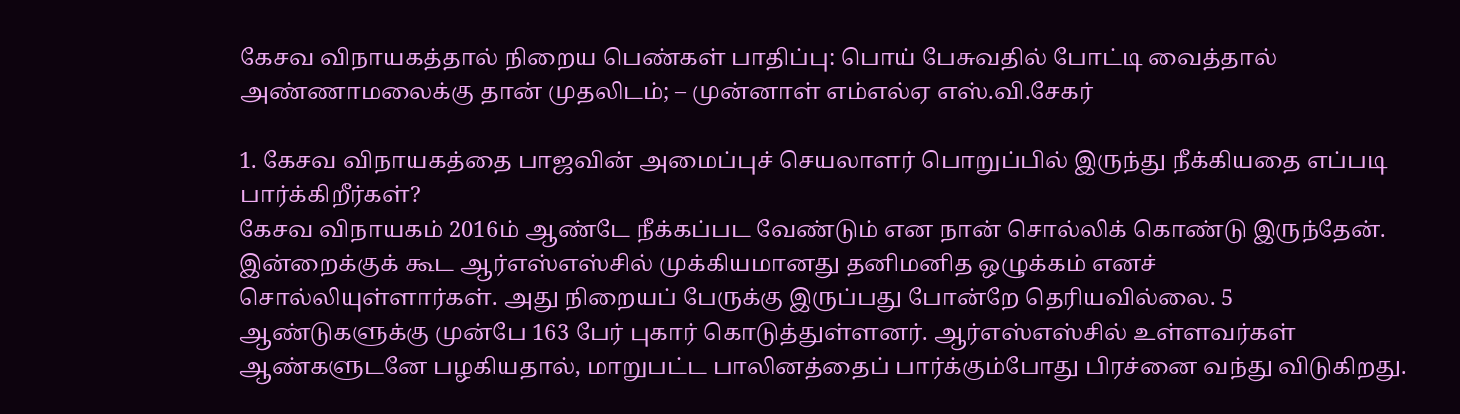கேசவ விநாயகத்தால் நிறைய பெண்கள் பாதிப்பு: பொய் பேசுவதில் போட்டி வைத்தால் அண்ணாமலைக்கு தான் முதலிடம்; – முன்னாள் எம்எல்ஏ எஸ்.வி.சேகர்

1. கேசவ விநாயகத்தை பாஜவின் அமைப்புச் செயலாளர் பொறுப்பில் இருந்து நீக்கியதை எப்படி பார்க்கிறீர்கள்?
கேசவ விநாயகம் 2016ம் ஆண்டே நீக்கப்பட வேண்டும் என நான் சொல்லிக் கொண்டு இருந்தேன். இன்றைக்குக் கூட ஆர்எஸ்எஸ்சில் முக்கியமானது தனிமனித ஒழுக்கம் எனச் சொல்லியுள்ளார்கள். அது நிறையப் பேருக்கு இருப்பது போன்றே தெரியவில்லை. 5 ஆண்டுகளுக்கு முன்பே 163 பேர் புகார் கொடுத்துள்ளனர். ஆர்எஸ்எஸ்சில் உள்ளவர்கள் ஆண்களுடனே பழகியதால், மாறுபட்ட பாலினத்தைப் பார்க்கும்போது பிரச்னை வந்து விடுகிறது.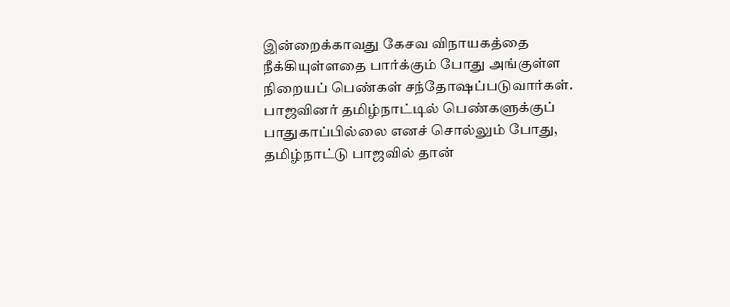இன்றைக்காவது கேசவ விநாயகத்தை நீக்கியுள்ளதை பார்க்கும் போது அங்குள்ள நிறையப் பெண்கள் சந்தோஷப்படுவார்கள். பாஜவினர் தமிழ்நாட்டில் பெண்களுக்குப் பாதுகாப்பில்லை எனச் சொல்லும் போது, தமிழ்நாட்டு பாஜவில் தான்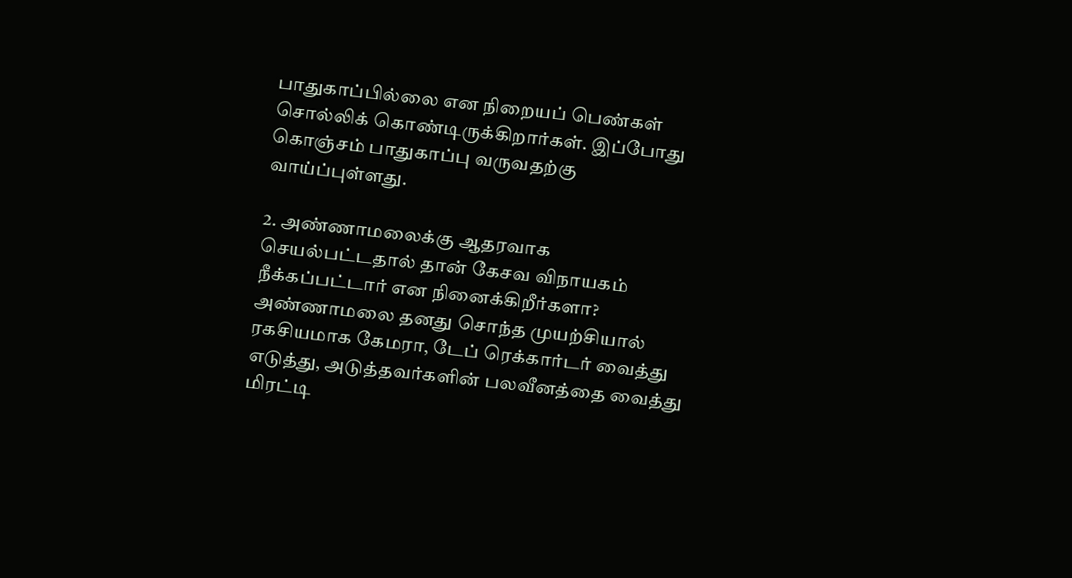பாதுகாப்பில்லை என நிறையப் பெண்கள் சொல்லிக் கொண்டிருக்கிறார்கள். இப்போது கொஞ்சம் பாதுகாப்பு வருவதற்கு வாய்ப்புள்ளது.

2. அண்ணாமலைக்கு ஆதரவாக செயல்பட்டதால் தான் கேசவ விநாயகம் நீக்கப்பட்டார் என நினைக்கிறீர்களா?
அண்ணாமலை தனது சொந்த முயற்சியால் ரகசியமாக கேமரா, டேப் ரெக்கார்டர் வைத்து எடுத்து, அடுத்தவர்களின் பலவீனத்தை வைத்து மிரட்டி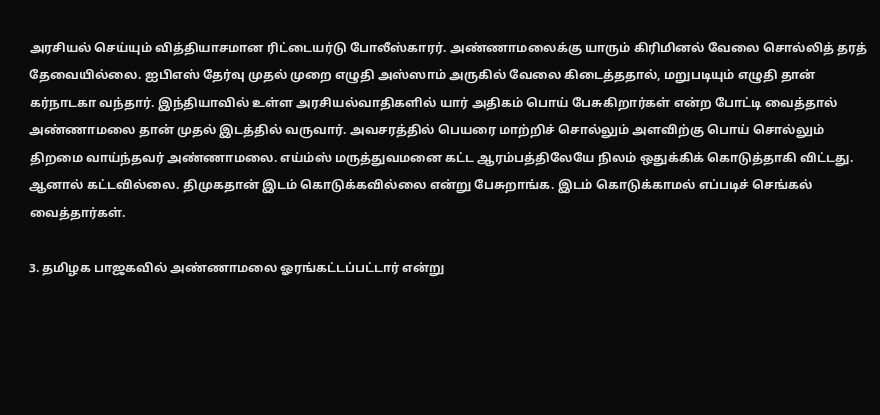அரசியல் செய்யும் வித்தியாசமான ரிட்டையர்டு போலீஸ்காரர். அண்ணாமலைக்கு யாரும் கிரிமினல் வேலை சொல்லித் தரத் தேவையில்லை. ஐபிஎஸ் தேர்வு முதல் முறை எழுதி அஸ்ஸாம் அருகில் வேலை கிடைத்ததால், மறுபடியும் எழுதி தான் கர்நாடகா வந்தார். இந்தியாவில் உள்ள அரசியல்வாதிகளில் யார் அதிகம் பொய் பேசுகிறார்கள் என்ற போட்டி வைத்தால் அண்ணாமலை தான் முதல் இடத்தில் வருவார். அவசரத்தில் பெயரை மாற்றிச் சொல்லும் அளவிற்கு பொய் சொல்லும் திறமை வாய்ந்தவர் அண்ணாமலை. எய்ம்ஸ் மருத்துவமனை கட்ட ஆரம்பத்திலேயே நிலம் ஒதுக்கிக் கொடுத்தாகி விட்டது. ஆனால் கட்டவில்லை. திமுகதான் இடம் கொடுக்கவில்லை என்று பேசுறாங்க. இடம் கொடுக்காமல் எப்படிச் செங்கல் வைத்தார்கள்.

3. தமிழக பாஜகவில் அண்ணாமலை ஓரங்கட்டப்பட்டார் என்று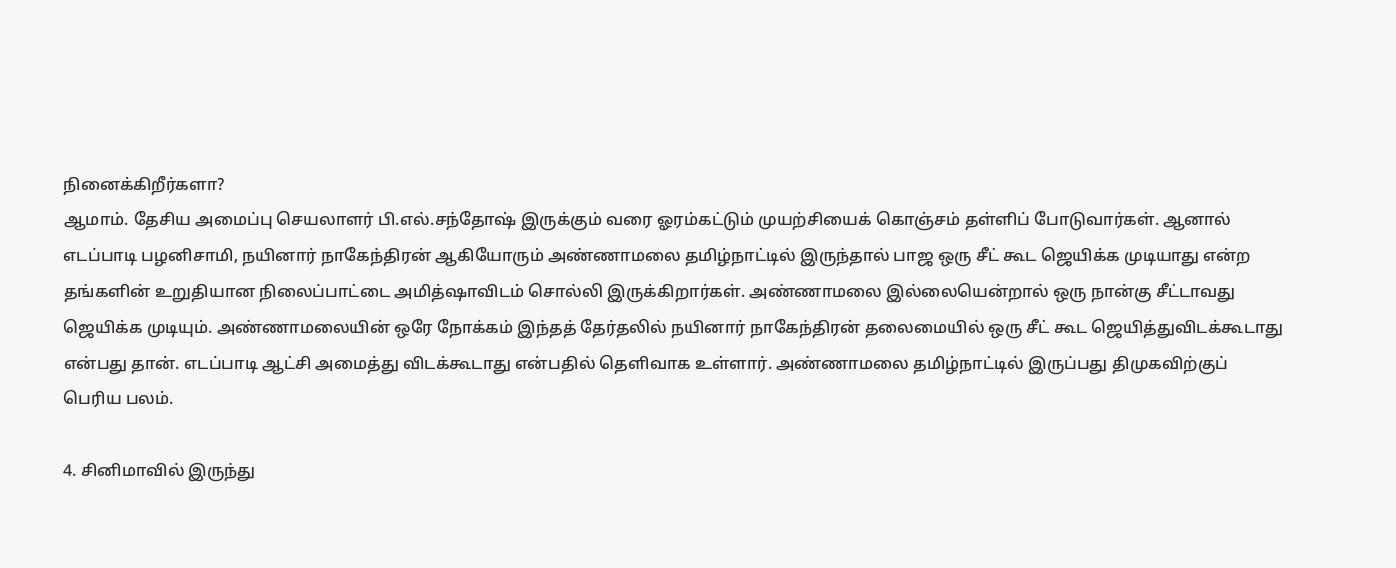நினைக்கிறீர்களா?
ஆமாம். தேசிய அமைப்பு செயலாளர் பி.எல்.சந்தோஷ் இருக்கும் வரை ஓரம்கட்டும் முயற்சியைக் கொஞ்சம் தள்ளிப் போடுவார்கள். ஆனால் எடப்பாடி பழனிசாமி, நயினார் நாகேந்திரன் ஆகியோரும் அண்ணாமலை தமிழ்நாட்டில் இருந்தால் பாஜ ஒரு சீட் கூட ஜெயிக்க முடியாது என்ற தங்களின் உறுதியான நிலைப்பாட்டை அமித்ஷாவிடம் சொல்லி இருக்கிறார்கள். அண்ணாமலை இல்லையென்றால் ஒரு நான்கு சீட்டாவது ஜெயிக்க முடியும். அண்ணாமலையின் ஒரே நோக்கம் இந்தத் தேர்தலில் நயினார் நாகேந்திரன் தலைமையில் ஒரு சீட் கூட ஜெயித்துவிடக்கூடாது என்பது தான். எடப்பாடி ஆட்சி அமைத்து விடக்கூடாது என்பதில் தெளிவாக உள்ளார். அண்ணாமலை தமிழ்நாட்டில் இருப்பது திமுகவிற்குப் பெரிய பலம்.

4. சினிமாவில் இருந்து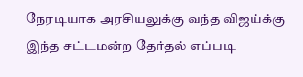நேரடியாக அரசியலுக்கு வந்த விஜய்க்கு இந்த சட்டமன்ற தேர்தல் எப்படி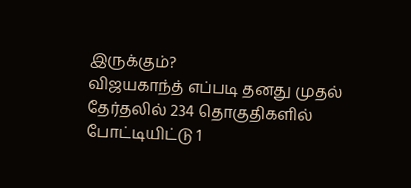இருக்கும்?
விஜயகாந்த் எப்படி தனது முதல் தேர்தலில் 234 தொகுதிகளில் போட்டியிட்டு 1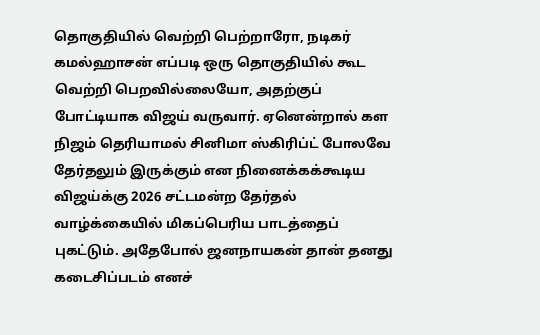தொகுதியில் வெற்றி பெற்றாரோ, நடிகர் கமல்ஹாசன் எப்படி ஒரு தொகுதியில் கூட வெற்றி பெறவில்லையோ, அதற்குப் போட்டியாக விஜய் வருவார். ஏனென்றால் கள நிஜம் தெரியாமல் சினிமா ஸ்கிரிப்ட் போலவே தேர்தலும் இருக்கும் என நினைக்கக்கூடிய விஜய்க்கு 2026 சட்டமன்ற தேர்தல் வாழ்க்கையில் மிகப்பெரிய பாடத்தைப் புகட்டும். அதேபோல் ஜனநாயகன் தான் தனது கடைசிப்படம் எனச்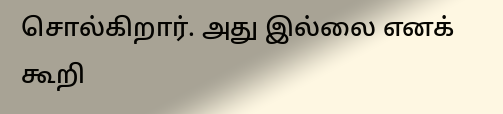சொல்கிறார். அது இல்லை எனக் கூறி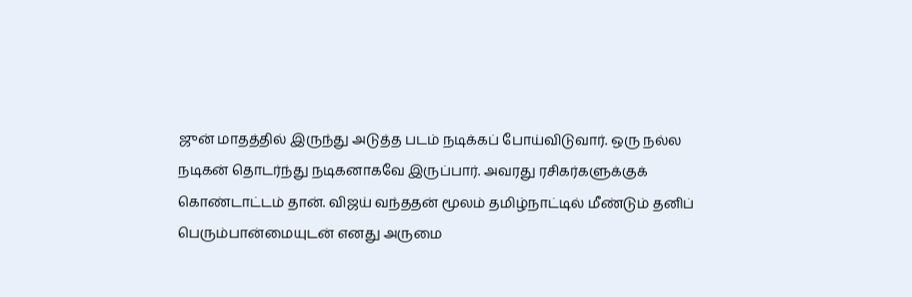ஜுன் மாதத்தில் இருந்து அடுத்த படம் நடிக்கப் போய்விடுவார். ஒரு நல்ல நடிகன் தொடர்ந்து நடிகனாகவே இருப்பார். அவரது ரசிகர்களுக்குக் கொண்டாட்டம் தான். விஜய் வந்ததன் மூலம் தமிழ்நாட்டில் மீண்டும் தனிப் பெரும்பான்மையுடன் எனது அருமை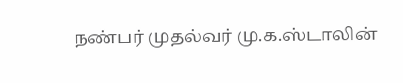நண்பர் முதல்வர் மு.க.ஸ்டாலின்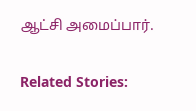ஆட்சி அமைப்பார்.

Related Stories: